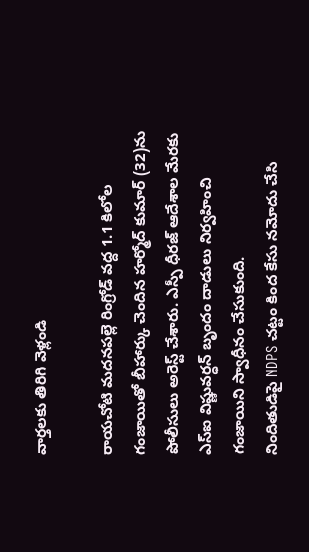వార్తలకు తిరిగి వెళ్లండి

రాయచోటి మదనపల్లె రింగ్రోడ్ వద్ద 1.1 కిలోల గంజాయితో బీహార్కు చెందిన హర్మోద్ కుమార్ (32)ను పోలీసులు అరెస్ట్ చేశారు. ఎస్పీ ధీరజ్ ఆదేశాల మేరకు ఎస్ఐ విష్ణువర్ధన్ బృందం దాడులు నిర్వహించి గంజాయిని స్వాధీనం చేసుకుంది.
నిందితుడిపై NDPS చట్టం కింద కేసు నమోదు చేసి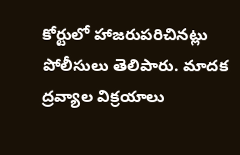కోర్టులో హాజరుపరిచినట్లు పోలీసులు తెలిపారు. మాదక ద్రవ్యాల విక్రయాలు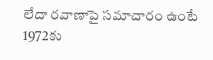లేదా రవాణాపై సమాచారం ఉంటే 1972కు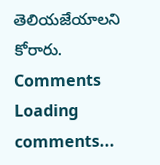తెలియజేయాలని కోరారు.
Comments
Loading comments...